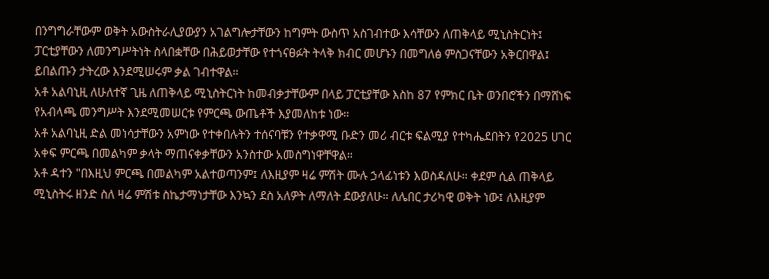በንግግራቸውም ወቅት አውስትራሊያውያን አገልግሎታቸውን ከግምት ውስጥ አስገብተው እሳቸውን ለጠቅላይ ሚኒስትርነት፤ ፓርቲያቸውን ለመንግሥትነት ስላበቋቸው በሕይወታቸው የተጎናፀፉት ትላቅ ክብር መሆኑን በመግለፅ ምስጋናቸውን አቅርበዋል፤ ይበልጡን ታትረው እንደሚሠሩም ቃል ገብተዋል።
አቶ አልባኒዚ ለሁለተኛ ጊዜ ለጠቅላይ ሚኒስትርነት ከመብቃታቸውም በላይ ፓርቲያቸው እስከ 87 የምክር ቤት ወንበሮችን በማሸነፍ የአብላጫ መንግሥት እንደሚመሠርቱ የምርጫ ውጤቶች እያመለከቱ ነው።
አቶ አልባኒዚ ድል መነሳታቸውን አምነው የተቀበሉትን ተሰናባቹን የተቃዋሚ ቡድን መሪ ብርቱ ፍልሚያ የተካሔደበትን የ2025 ሀገር አቀፍ ምርጫ በመልካም ቃላት ማጠናቀቃቸውን አንስተው አመስግነዋቸዋል።
አቶ ዳተን "በእዚህ ምርጫ በመልካም አልተወጣንም፤ ለእዚያም ዛሬ ምሽት ሙሉ ኃላፊነቱን እወስዳለሁ። ቀደም ሲል ጠቅላይ ሚኒስትሩ ዘንድ ስለ ዛሬ ምሽቱ ስኬታማነታቸው እንኳን ደስ አለዎት ለማለት ደውያለሁ። ለሌበር ታሪካዊ ወቅት ነው፤ ለእዚያም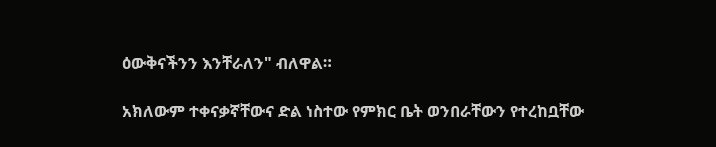ዕውቅናችንን እንቸራለን" ብለዋል።

አክለውም ተቀናቃኛቸውና ድል ነስተው የምክር ቤት ወንበራቸውን የተረከቧቸው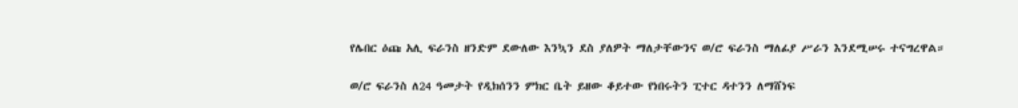የሌበር ዕጩ አሊ ፍራንስ ዘንድም ደውለው እንኳን ደስ ያለዎት ማለታቸውንና ወ/ሮ ፍራንስ ማለፊያ ሥራን እንደሚሠሩ ተናግረዋል።

ወ/ሮ ፍራንስ ለ24 ዓመታት የዲክሰንን ምክር ቤት ይዘው ቆይተው የነበሩትን ፒተር ዳተንን ለማሸነፍ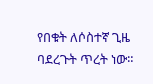የበቁት ለሶስተኛ ጊዜ ባደረጉት ጥረት ነው።